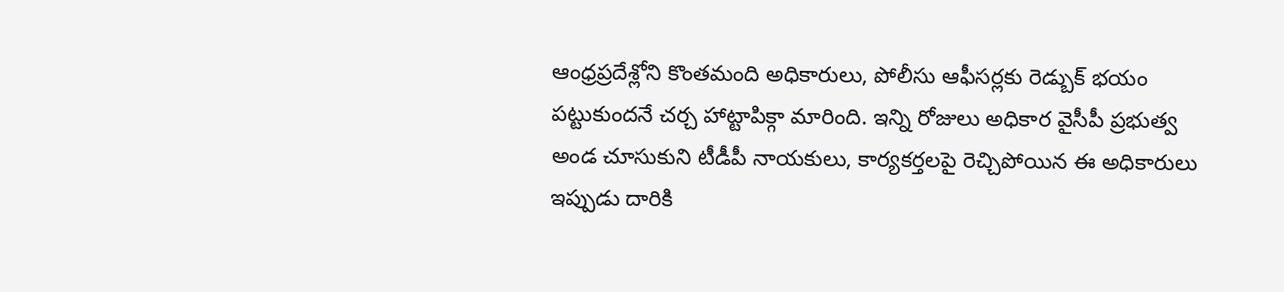ఆంధ్రప్రదేశ్లోని కొంతమంది అధికారులు, పోలీసు ఆఫీసర్లకు రెడ్బుక్ భయం పట్టుకుందనే చర్చ హాట్టాపిక్గా మారింది. ఇన్ని రోజులు అధికార వైసీపీ ప్రభుత్వ అండ చూసుకుని టీడీపీ నాయకులు, కార్యకర్తలపై రెచ్చిపోయిన ఈ అధికారులు ఇప్పుడు దారికి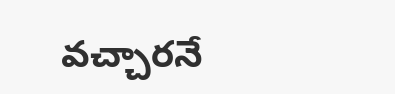వచ్చారనే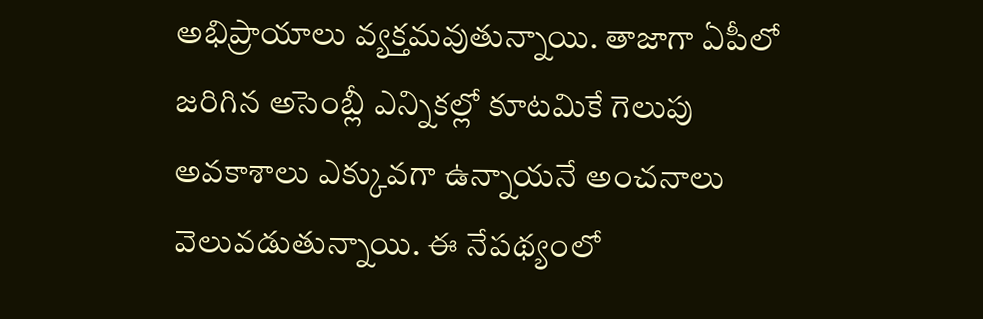అభిప్రాయాలు వ్యక్తమవుతున్నాయి. తాజాగా ఏపీలో జరిగిన అసెంబ్లీ ఎన్నికల్లో కూటమికే గెలుపు అవకాశాలు ఎక్కువగా ఉన్నాయనే అంచనాలు వెలువడుతున్నాయి. ఈ నేపథ్యంలో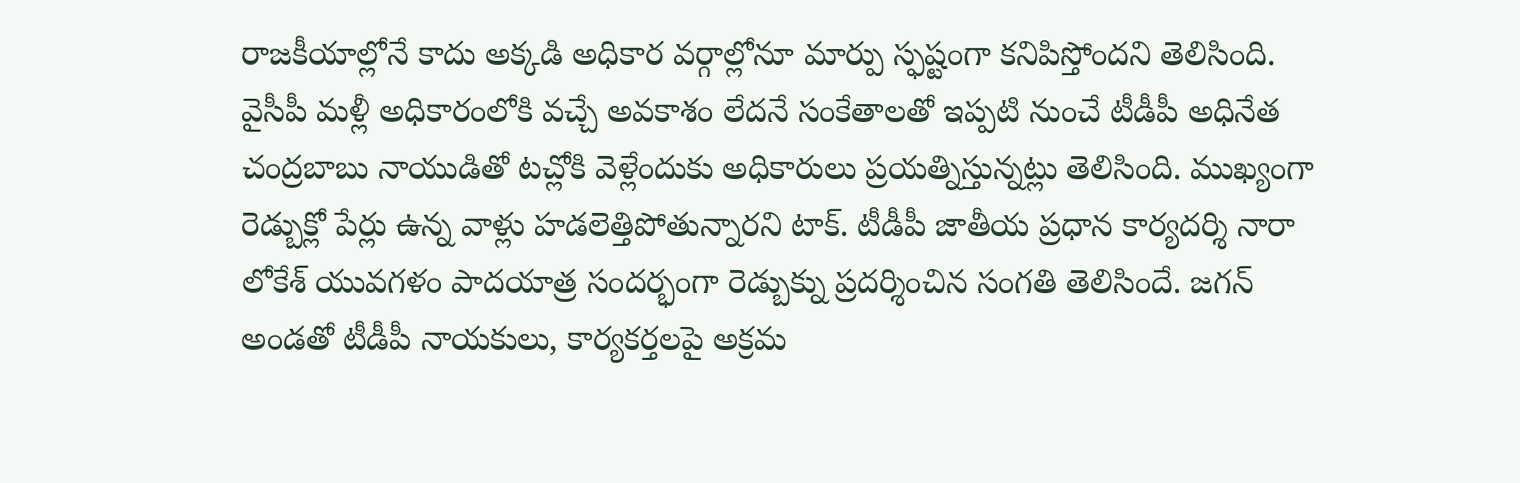రాజకీయాల్లోనే కాదు అక్కడి అధికార వర్గాల్లోనూ మార్పు స్ఫష్టంగా కనిపిస్తోందని తెలిసింది.
వైసీపీ మళ్లీ అధికారంలోకి వచ్చే అవకాశం లేదనే సంకేతాలతో ఇప్పటి నుంచే టీడీపీ అధినేత చంద్రబాబు నాయుడితో టచ్లోకి వెళ్లేందుకు అధికారులు ప్రయత్నిస్తున్నట్లు తెలిసింది. ముఖ్యంగా రెడ్బుక్లో పేర్లు ఉన్న వాళ్లు హడలెత్తిపోతున్నారని టాక్. టీడీపీ జాతీయ ప్రధాన కార్యదర్శి నారా లోకేశ్ యువగళం పాదయాత్ర సందర్భంగా రెడ్బుక్ను ప్రదర్శించిన సంగతి తెలిసిందే. జగన్ అండతో టీడీపీ నాయకులు, కార్యకర్తలపై అక్రమ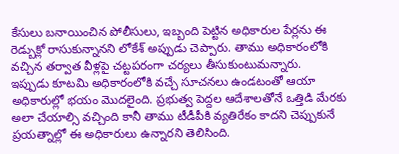కేసులు బనాయించిన పోలీసులు, ఇబ్బంది పెట్టిన అధికారుల పేర్లను ఈ రెడ్బుక్లో రాసుకున్నానని లోకేశ్ అప్పుడు చెప్పారు. తాము అధికారంలోకి వచ్చిన తర్వాత వీళ్లపై చట్టపరంగా చర్యలు తీసుకుంటుమన్నారు.
ఇప్పుడు కూటమి అధికారంలోకి వచ్చే సూచనలు ఉండటంతో ఆయా అధికారుల్లో భయం మొదలైంది. ప్రభుత్వ పెద్దల ఆదేశాలతోనే ఒత్తిడి మేరకు అలా చేయాల్సి వచ్చింది కానీ తాము టీడీపీకి వ్యతిరేకం కాదని చెప్పుకునే ప్రయత్నాల్లో ఈ అధికారులు ఉన్నారని తెలిసింది.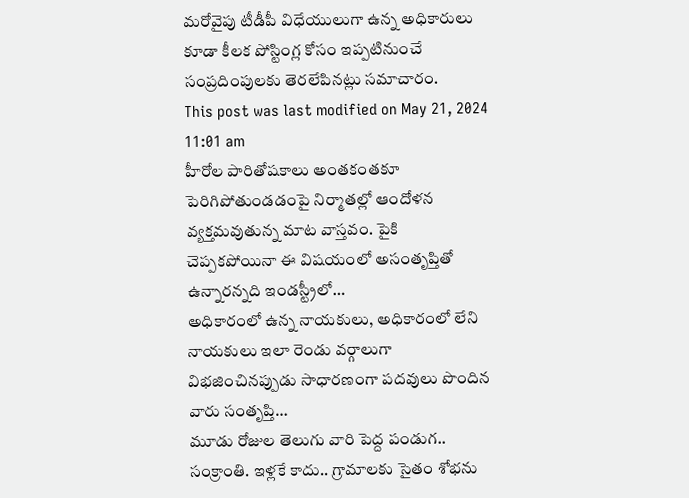మరోవైపు టీడీపీ విధేయులుగా ఉన్న అధికారులు కూడా కీలక పోస్టింగ్ల కోసం ఇప్పటినుంచే సంప్రదింపులకు తెరలేపినట్లు సమాచారం.
This post was last modified on May 21, 2024 11:01 am
హీరోల పారితోషకాలు అంతకంతకూ పెరిగిపోతుండడంపై నిర్మాతల్లో ఆందోళన వ్యక్తమవుతున్న మాట వాస్తవం. పైకి చెప్పకపోయినా ఈ విషయంలో అసంతృప్తితో ఉన్నారన్నది ఇండస్ట్రీలో…
అధికారంలో ఉన్న నాయకులు, అధికారంలో లేని నాయకులు ఇలా రెండు వర్గాలుగా విభజించినప్పుడు సాధారణంగా పదవులు పొందిన వారు సంతృప్తి…
మూడు రోజుల తెలుగు వారి పెద్ద పండుగ.. సంక్రాంతి. ఇళ్లకే కాదు.. గ్రామాలకు సైతం శోభను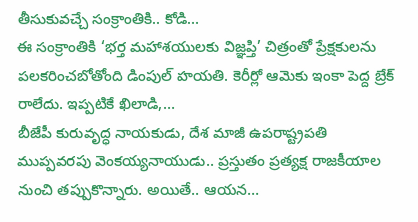తీసుకువచ్చే సంక్రాంతికి.. కోడి…
ఈ సంక్రాంతికి ‘భర్త మహాశయులకు విజ్ఞప్తి’ చిత్రంతో ప్రేక్షకులను పలకరించబోతోంది డింపుల్ హయతి. కెరీర్లో ఆమెకు ఇంకా పెద్ద బ్రేక్ రాలేదు. ఇప్పటికే ఖిలాడి,…
బీజేపీ కురువృద్ధ నాయకుడు, దేశ మాజీ ఉపరాష్ట్రపతి ముప్పవరపు వెంకయ్యనాయుడు.. ప్రస్తుతం ప్రత్యక్ష రాజకీయాల నుంచి తప్పుకొన్నారు. అయితే.. ఆయన…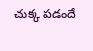చుక్క పడందే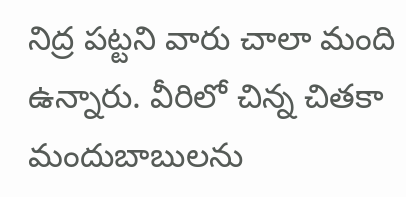నిద్ర పట్టని వారు చాలా మంది ఉన్నారు. వీరిలో చిన్న చితకా మందుబాబులను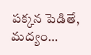పక్కన పెడితే, మద్యం…